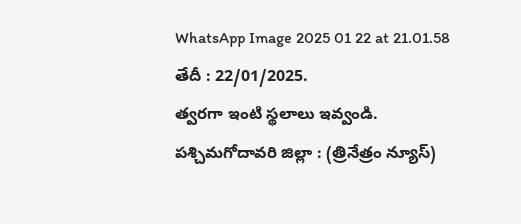WhatsApp Image 2025 01 22 at 21.01.58
తేదీ : 22/01/2025.
త్వరగా ఇంటి స్థలాలు ఇవ్వండి.
పశ్చిమగోదావరి జిల్లా : (త్రినేత్రం న్యూస్)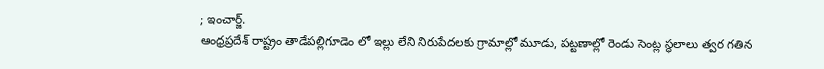; ఇంచార్జ్.
ఆంధ్రప్రదేశ్ రాష్ట్రం తాడేపల్లిగూడెం లో ఇల్లు లేని నిరుపేదలకు గ్రామాల్లో మూడు, పట్టణాల్లో రెండు సెంట్ల స్థలాలు త్వర గతిన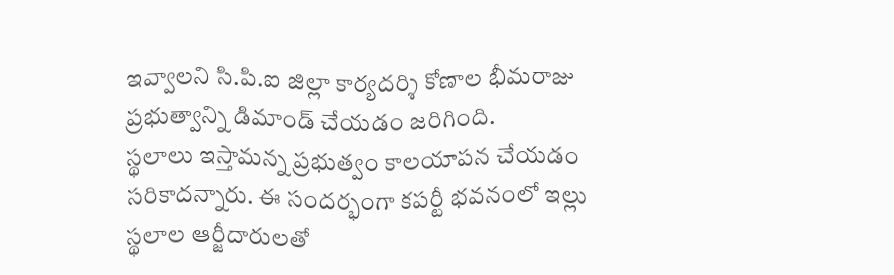ఇవ్వాలని సి.పి.ఐ జిల్లా కార్యదర్శి కోణాల భీమరాజు ప్రభుత్వాన్ని డిమాండ్ చేయడం జరిగింది.
స్థలాలు ఇస్తామన్న ప్రభుత్వం కాలయాపన చేయడం సరికాదన్నారు. ఈ సందర్భంగా కపర్టీ భవనంలో ఇల్లు స్థలాల ఆర్జీదారులతో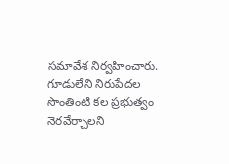సమావేశ నిర్వహించారు. గూడులేని నిరుపేదల సొంతింటి కల ప్రభుత్వం నెరవేర్చాలని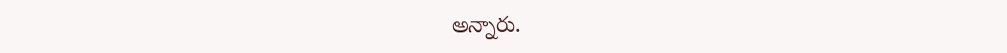అన్నారు.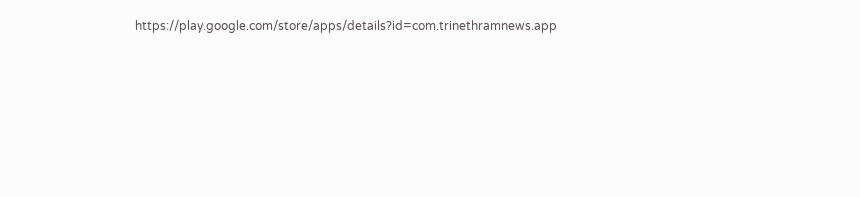https://play.google.com/store/apps/details?id=com.trinethramnews.app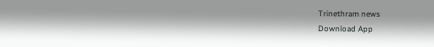Trinethram news
Download App